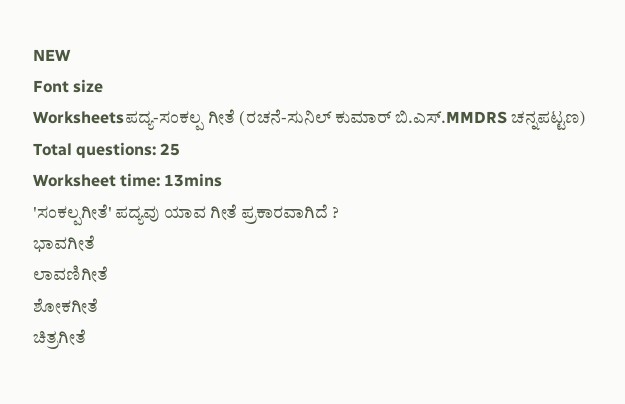NEW
Font size
Worksheetsಪದ್ಯ-ಸಂಕಲ್ಪ ಗೀತೆ (ರಚನೆ-ಸುನಿಲ್ ಕುಮಾರ್ ಬಿ.ಎಸ್.MMDRS ಚನ್ನಪಟ್ಟಣ)
Total questions: 25
Worksheet time: 13mins
'ಸಂಕಲ್ಪಗೀತೆ' ಪದ್ಯವು ಯಾವ ಗೀತೆ ಪ್ರಕಾರವಾಗಿದೆ ?
ಭಾವಗೀತೆ
ಲಾವಣಿಗೀತೆ
ಶೋಕಗೀತೆ
ಚಿತ್ರಗೀತೆ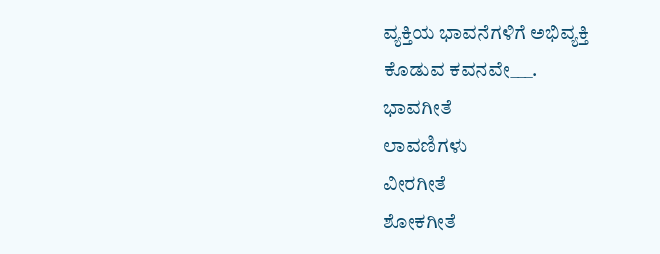ವ್ಯಕ್ತಿಯ ಭಾವನೆಗಳಿಗೆ ಅಭಿವ್ಯಕ್ತಿ ಕೊಡುವ ಕವನವೇ___.
ಭಾವಗೀತೆ
ಲಾವಣಿಗಳು
ವೀರಗೀತೆ
ಶೋಕಗೀತೆ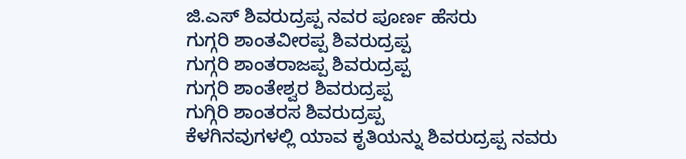ಜಿ.ಎಸ್ ಶಿವರುದ್ರಪ್ಪ ನವರ ಪೂರ್ಣ ಹೆಸರು
ಗುಗ್ಗರಿ ಶಾಂತವೀರಪ್ಪ ಶಿವರುದ್ರಪ್ಪ
ಗುಗ್ಗರಿ ಶಾಂತರಾಜಪ್ಪ ಶಿವರುದ್ರಪ್ಪ
ಗುಗ್ಗರಿ ಶಾಂತೇಶ್ವರ ಶಿವರುದ್ರಪ್ಪ
ಗುಗ್ಗಿರಿ ಶಾಂತರಸ ಶಿವರುದ್ರಪ್ಪ
ಕೆಳಗಿನವುಗಳಲ್ಲಿ ಯಾವ ಕೃತಿಯನ್ನು ಶಿವರುದ್ರಪ್ಪ ನವರು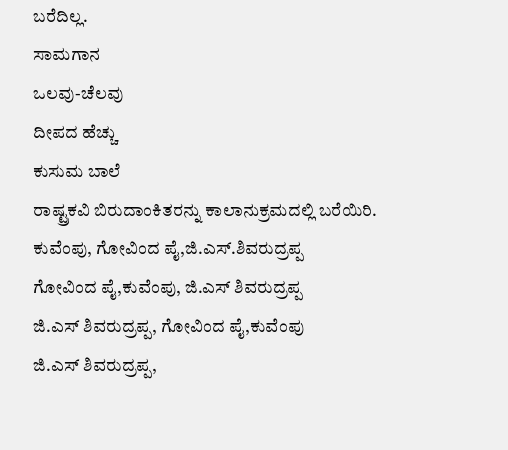ಬರೆದಿಲ್ಲ.
ಸಾಮಗಾನ
ಒಲವು-ಚೆಲವು
ದೀಪದ ಹೆಚ್ಚು
ಕುಸುಮ ಬಾಲೆ
ರಾಷ್ಟ್ರಕವಿ ಬಿರುದಾಂಕಿತರನ್ನು ಕಾಲಾನುಕ್ರಮದಲ್ಲಿ ಬರೆಯಿರಿ.
ಕುವೆಂಪು, ಗೋವಿಂದ ಪೈ,ಜಿ.ಎಸ್.ಶಿವರುದ್ರಪ್ಪ
ಗೋವಿಂದ ಪೈ,ಕುವೆಂಪು, ಜಿ.ಎಸ್ ಶಿವರುದ್ರಪ್ಪ
ಜಿ.ಎಸ್ ಶಿವರುದ್ರಪ್ಪ, ಗೋವಿಂದ ಪೈ,ಕುವೆಂಪು
ಜಿ.ಎಸ್ ಶಿವರುದ್ರಪ್ಪ,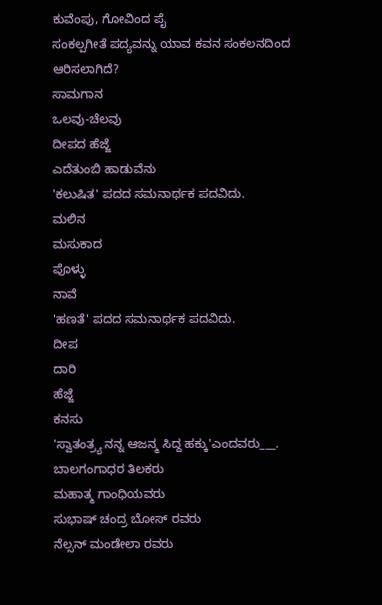ಕುವೆಂಪು, ಗೋವಿಂದ ಪೈ
ಸಂಕಲ್ಪಗೀತೆ ಪದ್ಯವನ್ನು ಯಾವ ಕವನ ಸಂಕಲನದಿಂದ ಆರಿಸಲಾಗಿದೆ?
ಸಾಮಗಾನ
ಒಲವು-ಚೆಲವು
ದೀಪದ ಹೆಜ್ಜೆ
ಎದೆತುಂಬಿ ಹಾಡುವೆನು
'ಕಲುಷಿತ' ಪದದ ಸಮನಾರ್ಥಕ ಪದವಿದು.
ಮಲಿನ
ಮಸುಕಾದ
ಪೊಳ್ಳು
ನಾವೆ
'ಹಣತೆ' ಪದದ ಸಮನಾರ್ಥಕ ಪದವಿದು.
ದೀಪ
ದಾರಿ
ಹೆಜ್ಜೆ
ಕನಸು
'ಸ್ವಾತಂತ್ರ್ಯ ನನ್ನ ಆಜನ್ಮ ಸಿದ್ದ ಹಕ್ಕು'ಎಂದವರು___.
ಬಾಲಗಂಗಾಧರ ತಿಲಕರು
ಮಹಾತ್ಮ ಗಾಂಧಿಯವರು
ಸುಭಾಷ್ ಚಂದ್ರ ಬೋಸ್ ರವರು
ನೆಲ್ಸನ್ ಮಂಡೇಲಾ ರವರು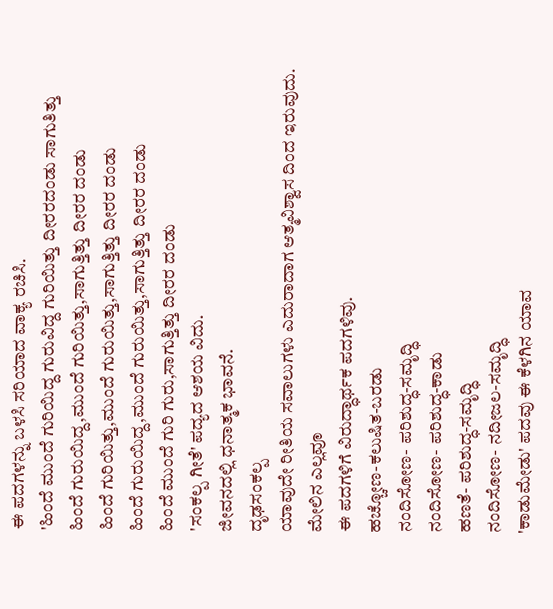ಈ ಪದಗಳನ್ನು ಬಳಸಿ ಸರಿಯಾದ ವಾಕ್ಯ ರಚಿಸಿ.
'ಹಿಂದೆ ಮುಂದೆ ಗುರಿಯಿದ್ದ ಗುರುವಿದ್ದ ಗುರಿಯಿತ್ತು ದೀರರದಂಡು ಸಾಗುತಿತ್ತು
ಹಿಂದೆ ಗುರುಯಿದ್ದ,ಮುಂದೆ ಗುರಿಯಿತ್ತು,ಸಾಗುತ್ತಿತ್ತು ದೀರರ ದಂಡು
ಹಿಂದೆ ಗುರಿಯಿತ್ತು,ಮುಂದೆ ಗುರುಯಿತ್ತು,ಸಾಗುತ್ತಿತ್ತು ದೀರರ ದಂಡು
ಹಿಂದೆ ಗುರುಯಿದ್ದ,ಮುಂದೆ ಗುರುಯಿತ್ತು,ಸಾಗುತ್ತಿತ್ತು ದೀರರ ದಂಡು
ಹಿಂದೆ ಮುಂದೆ ಗುರಿ ಗುರು,ಸಾಗುತ್ತಿತ್ತು ದೀರರ ದಂಡು
'ಸಂಕಲ್ಪ ಗೀತೆ' ಪದ್ಯದ ಆಶಯ ವಿದು.
ಜೀವನದಲ್ಲಿ ಧನಾತ್ಮಕ ಭಾವನೆ.
ದೃಢಸಂಕಲ್ಪ
ಯಾವುದೇ ರೀತಿಯ ಸವಾಲುಗಳು ಎದುರಾದಾಗ ಆತ್ಮವಿಶ್ವಾಸ ದಿಂದ ಇರುವುದು.
ಮೇಲಿನ ಎಲ್ಲವೂ
ಈ ಪದಗಳಿಗೆ ವಿರುದ್ಧಾರ್ಥಕ ಪದಗಳಿವು.
ಹಚ್ಚೋಣ-ಕಲುಷಿತ-ಬರಡು
ನಂದಿಸೋಣ- ಪರಿಶುದ್ಧ-ಸಮೃದ್ಧಿ
ನಂದಿಸೋಣ- ಪರಿಶುದ್ಧ-ಕಾಡು
ಹಣತೆ- ಪರಿಶುದ್ಧ-ಸಮೃದ್ಧಿ
ನಂದಿಸೋಣ- ನದೀಜಲ-ಸಮೃದ್ಧಿ
'ಕಾಡುಮೇಡು' ಪದವು ಈ ಕೆಳಗಿನ ಯಾವ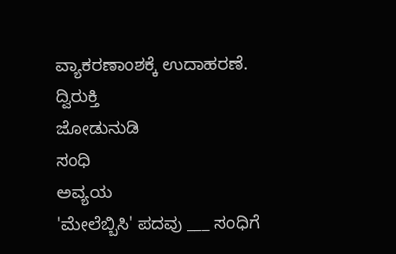ವ್ಯಾಕರಣಾಂಶಕ್ಕೆ ಉದಾಹರಣೆ.
ದ್ವಿರುಕ್ತಿ
ಜೋಡುನುಡಿ
ಸಂಧಿ
ಅವ್ಯಯ
'ಮೇಲೆಬ್ಬಿಸಿ' ಪದವು ___ ಸಂಧಿಗೆ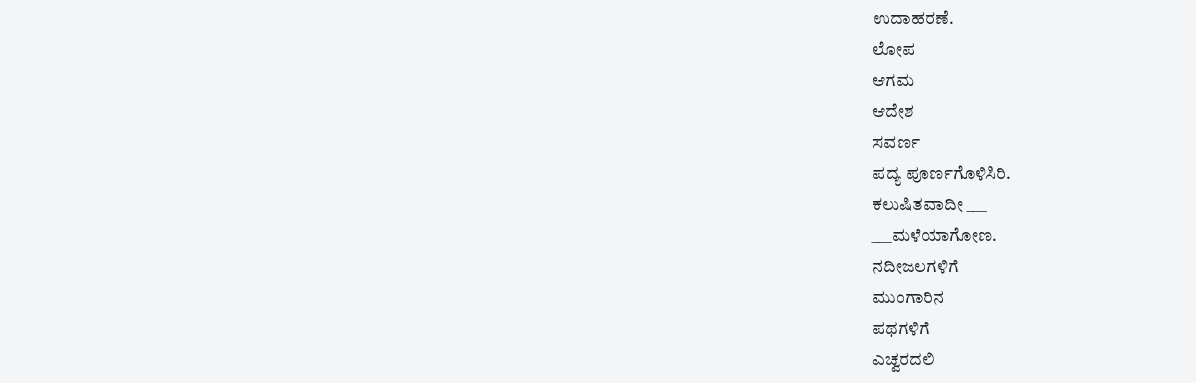ಉದಾಹರಣೆ.
ಲೋಪ
ಆಗಮ
ಆದೇಶ
ಸವರ್ಣ
ಪದ್ಯ ಪೂರ್ಣಗೊಳಿಸಿರಿ.
ಕಲುಷಿತವಾದೀ ___
___ಮಳೆಯಾಗೋಣ.
ನದೀಜಲಗಳಿಗೆ
ಮುಂಗಾರಿನ
ಪಥಗಳಿಗೆ
ಎಚ್ವರದಲಿ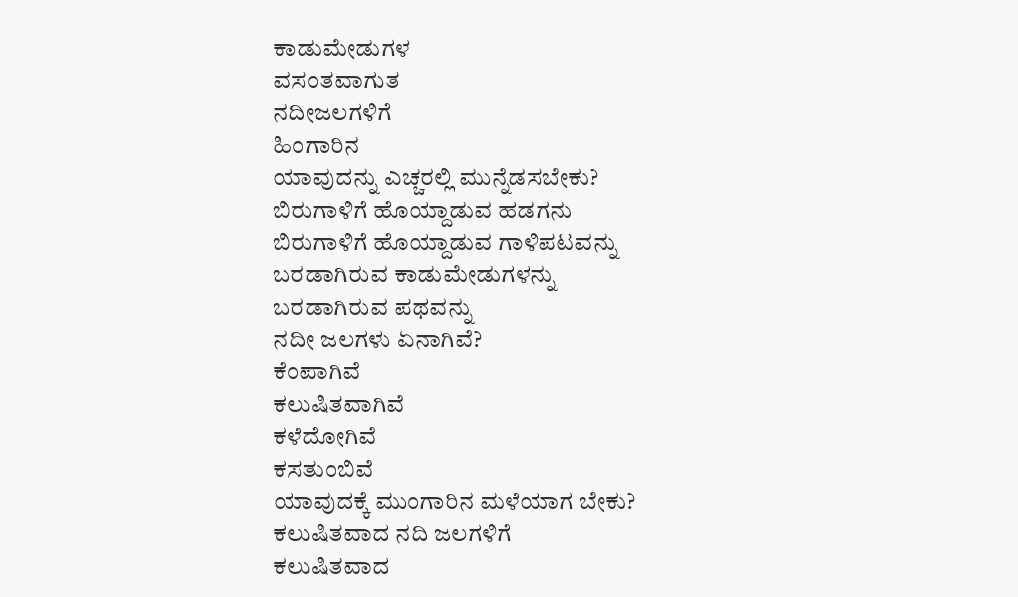ಕಾಡುಮೇಡುಗಳ
ವಸಂತವಾಗುತ
ನದೀಜಲಗಳಿಗೆ
ಹಿಂಗಾರಿನ
ಯಾವುದನ್ನು ಎಚ್ಚರಲ್ಲಿ ಮುನ್ನೆಡಸಬೇಕು?
ಬಿರುಗಾಳಿಗೆ ಹೊಯ್ದಾಡುವ ಹಡಗನು
ಬಿರುಗಾಳಿಗೆ ಹೊಯ್ದಾಡುವ ಗಾಳಿಪಟವನ್ನು
ಬರಡಾಗಿರುವ ಕಾಡುಮೇಡುಗಳನ್ನು
ಬರಡಾಗಿರುವ ಪಥವನ್ನು
ನದೀ ಜಲಗಳು ಏನಾಗಿವೆ?
ಕೆಂಪಾಗಿವೆ
ಕಲುಷಿತವಾಗಿವೆ
ಕಳೆದೋಗಿವೆ
ಕಸತುಂಬಿವೆ
ಯಾವುದಕ್ಕೆ ಮುಂಗಾರಿನ ಮಳೆಯಾಗ ಬೇಕು?
ಕಲುಷಿತವಾದ ನದಿ ಜಲಗಳಿಗೆ
ಕಲುಷಿತವಾದ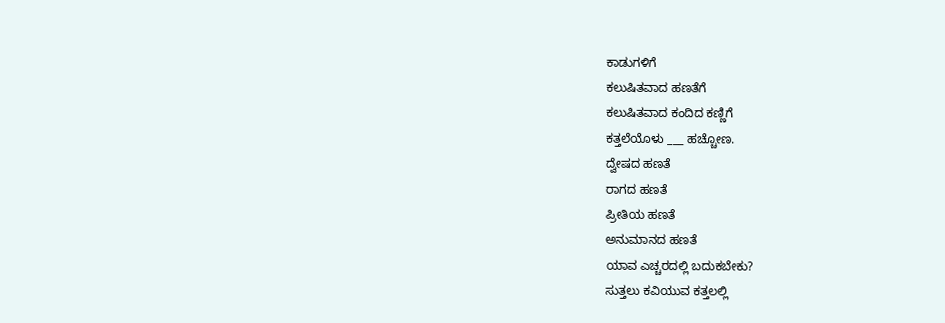ಕಾಡುಗಳಿಗೆ
ಕಲುಷಿತವಾದ ಹಣತೆಗೆ
ಕಲುಷಿತವಾದ ಕಂದಿದ ಕಣ್ಣಿಗೆ
ಕತ್ತಲೆಯೊಳು ___ ಹಚ್ಚೋಣ.
ದ್ವೇಷದ ಹಣತೆ
ರಾಗದ ಹಣತೆ
ಪ್ರೀತಿಯ ಹಣತೆ
ಅನುಮಾನದ ಹಣತೆ
ಯಾವ ಎಚ್ಚರದಲ್ಲಿ ಬದುಕಬೇಕು?
ಸುತ್ತಲು ಕವಿಯುವ ಕತ್ತಲಲ್ಲಿ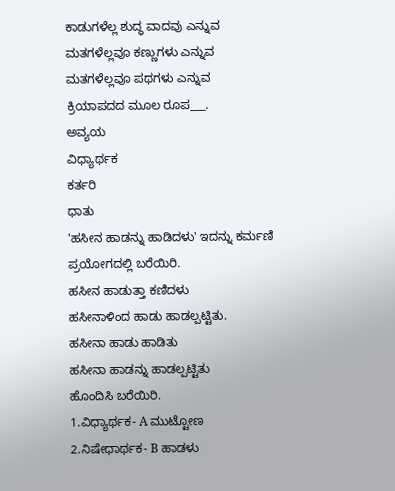ಕಾಡುಗಳೆಲ್ಲ ಶುದ್ಧ ವಾದವು ಎನ್ನುವ
ಮತಗಳೆಲ್ಲವೂ ಕಣ್ಣುಗಳು ಎನ್ನುವ
ಮತಗಳೆಲ್ಲವೂ ಪಥಗಳು ಎನ್ನುವ
ಕ್ರಿಯಾಪದದ ಮೂಲ ರೂಪ___.
ಅವ್ಯಯ
ವಿಧ್ಯಾರ್ಥಕ
ಕರ್ತರಿ
ಧಾತು
'ಹಸೀನ ಹಾಡನ್ನು ಹಾಡಿದಳು' ಇದನ್ನು ಕರ್ಮಣಿ ಪ್ರಯೋಗದಲ್ಲಿ ಬರೆಯಿರಿ.
ಹಸೀನ ಹಾಡುತ್ತಾ ಕಣಿದಳು
ಹಸೀನಾಳಿಂದ ಹಾಡು ಹಾಡಲ್ಪಟ್ಟಿತು.
ಹಸೀನಾ ಹಾಡು ಹಾಡಿತು
ಹಸೀನಾ ಹಾಡನ್ನು ಹಾಡಲ್ಪಟ್ಟಿತು
ಹೊಂದಿಸಿ ಬರೆಯಿರಿ.
1.ವಿಧ್ಯಾರ್ಥಕ- A ಮುಟ್ಟೋಣ
2.ನಿಷೇಧಾರ್ಥಕ- B ಹಾಡಳು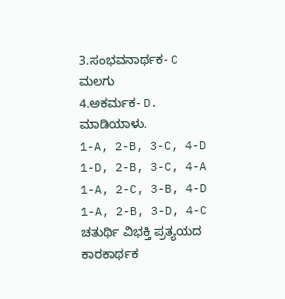3.ಸಂಭವನಾರ್ಥಕ- C ಮಲಗು
4.ಅಕರ್ಮಕ- D. ಮಾಡಿಯಾಳು.
1-A, 2-B, 3-C, 4-D
1-D, 2-B, 3-C, 4-A
1-A, 2-C, 3-B, 4-D
1-A, 2-B, 3-D, 4-C
ಚತುರ್ಥಿ ವಿಭಕ್ತಿ ಪ್ರತ್ಯಯದ ಕಾರಕಾರ್ಥಕ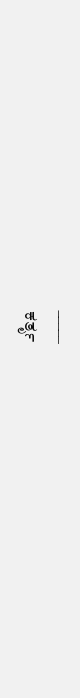_____
ಕರ್ತೃ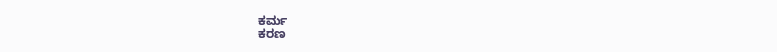ಕರ್ಮ
ಕರಣ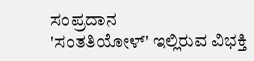ಸಂಪ್ರದಾನ
'ಸಂತತಿಯೋಳ್' ಇಲ್ಲಿರುವ ವಿಭಕ್ತಿ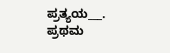ಪ್ರತ್ಯಯ___.
ಪ್ರಥಮ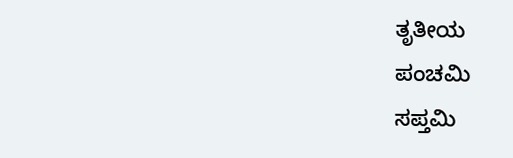ತೃತೀಯ
ಪಂಚಮಿ
ಸಪ್ತಮಿ